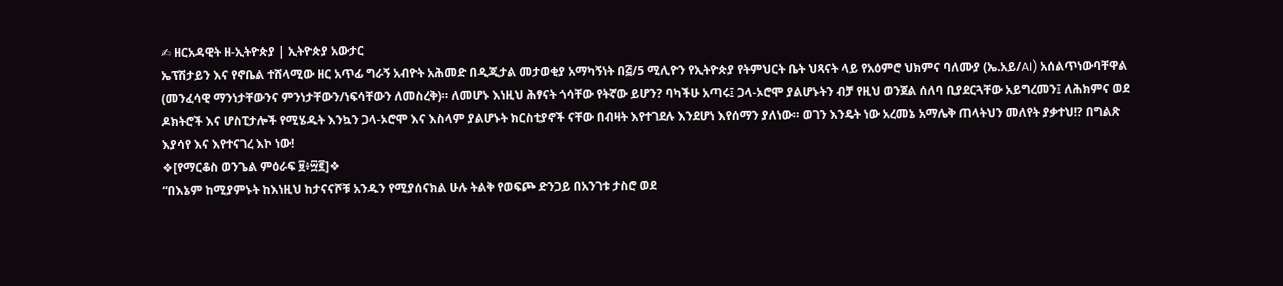✍ ዘርአዳዊት ዘ-ኢትዮጵያ | ኢትዮጵያ አውታር
ኤፕሽታይን እና የኖቤል ተሸላሚው ዘር አጥፊ ግራኝ አብዮት አሕመድ በዲጂታል መታወቂያ አማካኝነት በ፭/5 ሚሊዮን የኢትዮጵያ የትምህርት ቤት ህጻናት ላይ የአዕምሮ ህክምና ባለሙያ (ኤ.አይ/AI) አሰልጥነውባቸዋል (መንፈሳዊ ማንነታቸውንና ምንነታቸውን/ነፍሳቸውን ለመስረቅ)። ለመሆኑ እነዚህ ሕፃናት ጎሳቸው የትኛው ይሆን? ባካችሁ አጣሩ፤ ጋላ-ኦሮሞ ያልሆኑትን ብቻ የዚህ ወንጀል ሰለባ ቢያደርጓቸው አይግረመን፤ ለሕክምና ወደ ዶክትሮች እና ሆስፒታሎች የሚሄዱት እንኳን ጋላ-ኦሮሞ እና እስላም ያልሆኑት ክርስቲያኖች ናቸው በብዛት እየተገደሉ እንደሆነ እየሰማን ያለነው። ወገን እንዴት ነው አረመኔ አማሌቅ ጠላትህን መለየት ያቃተህ!? በግልጽ እያሳየ እና እየተናገረ እኮ ነው!
❖[የማርቆስ ወንጌል ምዕራፍ ፱፥፵፪]❖
“በእኔም ከሚያምኑት ከእነዚህ ከታናናሾቹ አንዱን የሚያሰናክል ሁሉ ትልቅ የወፍጮ ድንጋይ በአንገቱ ታስሮ ወደ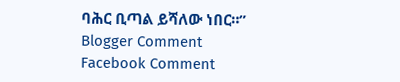ባሕር ቢጣል ይሻለው ነበር።”
Blogger Comment
Facebook Comment